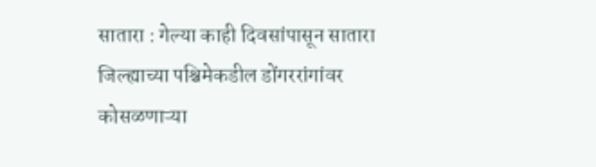सातारा : गेल्या काही दिवसांपासून सातारा जिल्ह्याच्या पश्चिमेकडील डोंगररांगांवर कोसळणाऱ्या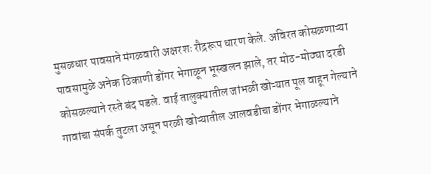मुसळधार पावसाने मंगळवारी अक्षरशः रौद्ररूप धारण केले. अविरत कोसळणाऱ्या पावसामुळे अनेक ठिकाणी डोंगर भेगाळून भूस्खलन झाले, तर मोठ-मोठ्या दरडी कोसळल्याने रस्ते बंद पडले. वाई तालुक्यातील जांभळी खोऱ्यात पूल वाहून गेल्याने गावांचा संपर्क तुटला असून परळी खोऱ्यातील आलवडीचा डोंगर भेगाळल्याने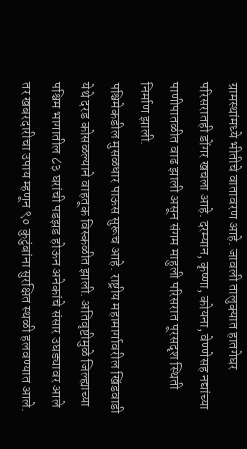ग्रामस्थांमध्ये भीतीचे वातावरण आहे. जावली तालुक्यात हातगेघर परिसरातही डोंगर खचला आहे. दरम्यान, कृष्णा, कोयना, वेण्णेसह नद्यांच्या पाणीपातळीत वाढ झाली असून संगम माहुली परिसरात पूरसदृश स्थिती निर्माण झाली.
पश्चिमेकडील मुसळधार पाऊस सुरूच आहे. राष्ट्रीय महामार्गावरील खिंडवाडी येथे दरड कोसळल्याने वाहतूक विस्कळीत झाली. अतिवृष्टीमुळे जिल्ह्याच्या पश्चिम भागातील ८३ घरांची पडझड होऊन अनेकांचे संसार उघड्यावर आले तर खबरदारीचा उपाय म्हणून ९० कुटुंबांना सुरक्षित स्थळी हलवण्यात आले.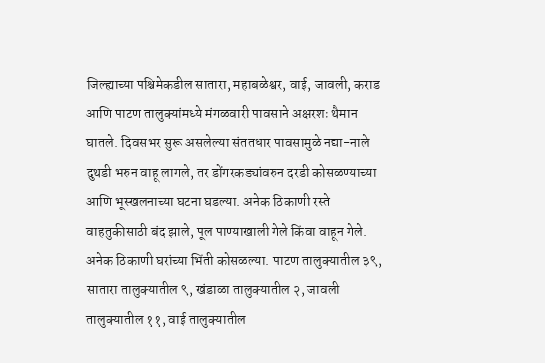जिल्ह्याच्या पश्चिमेकडील सातारा, महाबळेश्वर, वाई, जावली, कराड आणि पाटण तालुक्यांमध्ये मंगळवारी पावसाने अक्षरशः थैमान घातले. दिवसभर सुरू असलेल्या संततधार पावसामुळे नद्या-नाले दुथडी भरुन वाहू लागले, तर डोंगरकड्यांवरुन दरडी कोसळण्याच्या आणि भूस्खलनाच्या घटना घडल्या. अनेक ठिकाणी रस्ते वाहतुकीसाठी बंद झाले, पूल पाण्याखाली गेले किंवा वाहून गेले.
अनेक ठिकाणी घरांच्या भिंती कोसळल्या. पाटण तालुक्यातील ३९, सातारा तालुक्यातील ९, खंडाळा तालुक्यातील २, जावली तालुक्यातील ११, वाई तालुक्यातील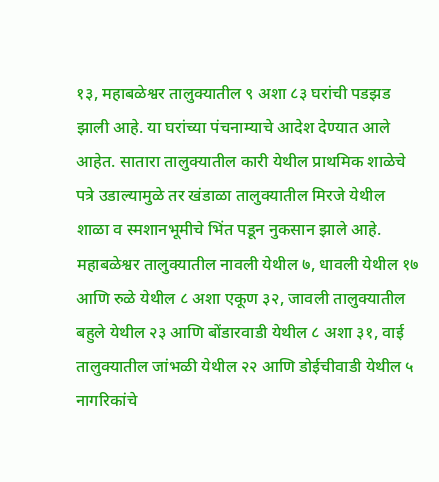१३, महाबळेश्वर तालुक्यातील ९ अशा ८३ घरांची पडझड झाली आहे. या घरांच्या पंचनाम्याचे आदेश देण्यात आले आहेत. सातारा तालुक्यातील कारी येथील प्राथमिक शाळेचे पत्रे उडाल्यामुळे तर खंडाळा तालुक्यातील मिरजे येथील शाळा व स्मशानभूमीचे भिंत पडून नुकसान झाले आहे. महाबळेश्वर तालुक्यातील नावली येथील ७, धावली येथील १७ आणि रुळे येथील ८ अशा एकूण ३२, जावली तालुक्यातील बहुले येथील २३ आणि बोंडारवाडी येथील ८ अशा ३१, वाई तालुक्यातील जांभळी येथील २२ आणि डोईचीवाडी येथील ५ नागरिकांचे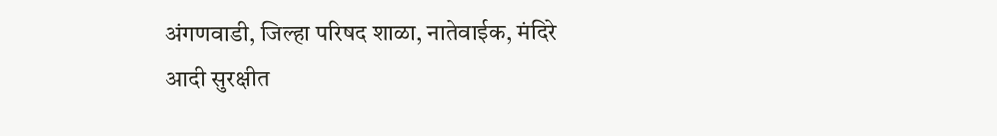अंगणवाडी, जिल्हा परिषद शाळा, नातेवाईक, मंदिरे आदी सुरक्षीत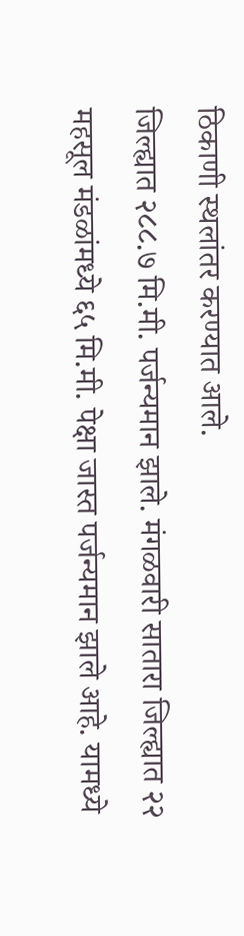ठिकाणी स्थलांतर करण्यात आले.
जिल्ह्यात २८८.७ मि.मी. पर्जन्यमान झाले. मंगळवारी सातारा जिल्ह्यात २२ महसूल मंडळांमध्ये ६५ मि.मी. पेक्षा जास्त पर्जन्यमान झाले आहे. यामध्ये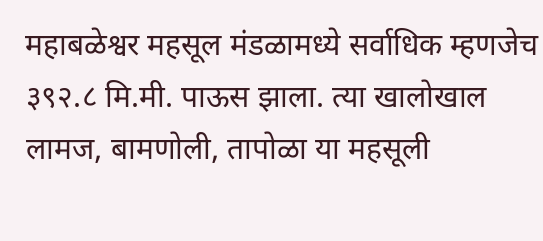महाबळेश्वर महसूल मंडळामध्ये सर्वाधिक म्हणजेच ३९२.८ मि.मी. पाऊस झाला. त्या खालोखाल लामज, बामणोली, तापोळा या महसूली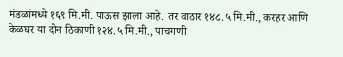मंडळांमध्ये १६९ मि.मी. पाऊस झाला आहे. तर वाठार १४८.५ मि.मी., करहर आणि केळघर या दोन ठिकाणी १२४.५ मि.मी., पाचगणी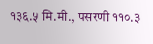१३६.५ मि.मी., पसरणी ११०.३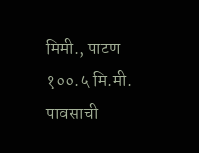मिमी., पाटण १००.५ मि.मी. पावसाची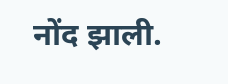नोंद झाली.